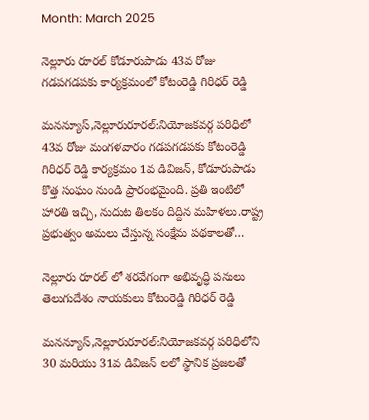Month: March 2025

నెల్లూరు రూరల్ కోడూరుపాడు 43వ రోజు గడపగడపకు కార్యక్రమంలో కోటంరెడ్డి గిరిధర్ రెడ్డి

మనన్యూస్,నెల్లూరురూరల్:నియోజకవర్గ పరిధిలో 43వ రోజు మంగళవారం గడపగడపకు కోటంరెడ్డి గిరిధర్ రెడ్డి కార్యక్రమం 1వ డివిజన్, కోడూరుపాడు కొత్త సంఘం నుండి ప్రారంభమైంది. ప్రతి ఇంటిలో హారతి ఇచ్చి, నుదుట తిలకం దిద్దిన మహిళలు.రాష్ట్ర ప్రభుత్వం అమలు చేస్తున్న సంక్షేమ పథకాలతో…

నెల్లూరు రూరల్ లో శరవేగంగా అభివృద్ధి పనులు తెలుగుదేశం నాయకులు కోటంరెడ్డి గిరిధర్ రెడ్డి

మనన్యూస్,నెల్లూరురూరల్:నియోజకవర్గ పరిధిలోని 30 మరియు 31వ డివిజన్ లలో స్థానిక ప్రజలతో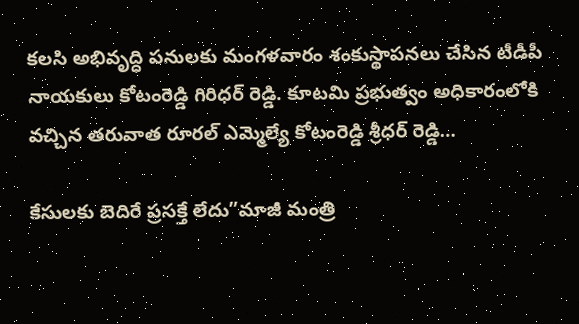కలసి అభివృద్ధి పనులకు మంగళవారం శంకుస్థాపనలు చేసిన టీడీపీ నాయకులు కోటంరెడ్డి గిరిధర్ రెడ్డి. కూటమి ప్రభుత్వం అధికారంలోకి వచ్చిన తరువాత రూరల్ ఎమ్మెల్యే కోటంరెడ్డి శ్రీధర్ రెడ్డి…

కేసులకు బెదిరే ప్రసక్తే లేదు”మాజీ మంత్రి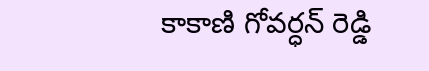కాకాణి గోవర్ధన్ రెడ్డి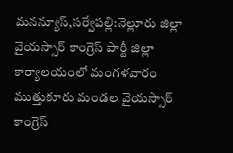మనన్యూస్,సర్వేపల్లి:నెల్లూరు జిల్లా వైయస్సార్ కాంగ్రెస్ పార్టీ జిల్లా కార్యాలయంలో మంగళవారం ముత్తుకూరు మండల వైయస్సార్ కాంగ్రెస్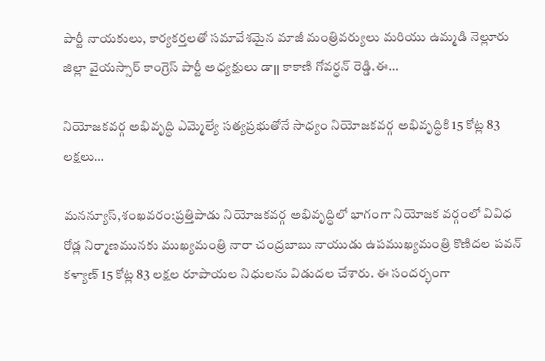పార్టీ నాయకులు, కార్యకర్తలతో సమావేశమైన మాజీ మంత్రివర్యులు మరియు ఉమ్మడి నెల్లూరు జిల్లా వైయస్సార్ కాంగ్రెస్ పార్టీ అధ్యక్షులు డా౹౹ కాకాణి గోవర్ధన్ రెడ్డి.ఈ…

నియోజకవర్గ అభివృద్ధి ఎమ్మెల్యే సత్యప్రభుతోనే సాధ్యం నియోజకవర్గ అభివృద్ధికి 15 కోట్ల 83 లక్షలు…

మనన్యూస్,శంఖవరం:ప్రత్తిపాడు నియోజకవర్గ అభివృద్ధిలో భాగంగా నియోజక వర్గంలో వివిధ రోడ్ల నిర్మాణమునకు ముఖ్యమంత్రి నారా చంద్రబాబు నాయుడు ఉపముఖ్యమంత్రి కొణిదల పవన్ కళ్యాణ్ 15 కోట్ల 83 లక్షల రూపాయల నిధులను విడుదల చేశారు. ఈ సందర్భంగా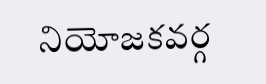నియోజకవర్గ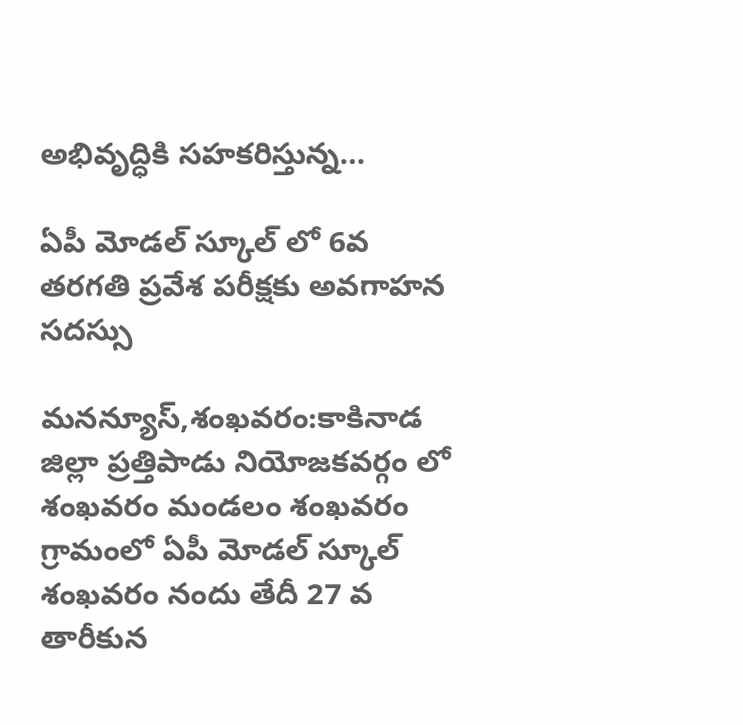అభివృద్ధికి సహకరిస్తున్న…

ఏపీ మోడల్ స్కూల్ లో 6వ తరగతి ప్రవేశ పరీక్షకు అవగాహన సదస్సు

మనన్యూస్,శంఖవరం:కాకినాడ జిల్లా ప్రత్తిపాడు నియోజకవర్గం లో శంఖవరం మండలం శంఖవరం గ్రామంలో ఏపీ మోడల్ స్కూల్ శంఖవరం నందు తేదీ 27 వ తారీకున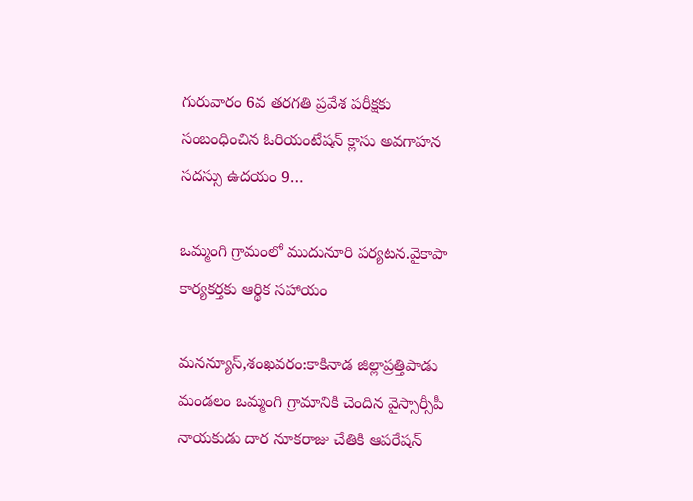గురువారం 6వ తరగతి ప్రవేశ పరీక్షకు సంబంధించిన ఓరియంటేషన్ క్లాసు అవగాహన సదస్సు ఉదయం 9…

ఒమ్మంగి గ్రామంలో ముదునూరి పర్యటన.వైకాపా కార్యకర్తకు ఆర్థిక సహాయం

మనన్యూస్,శంఖవరం:కాకినాడ జిల్లాప్రత్తిపాడు మండలం ఒమ్మంగి గ్రామానికి చెందిన వైస్సార్సీపీ నాయకుడు దార నూకరాజు చేతికి ఆపరేషన్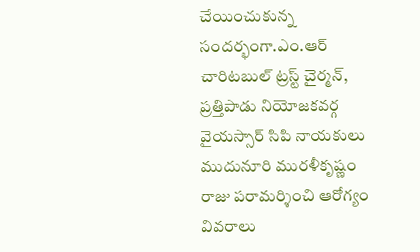చేయించుకున్న సందర్భంగా.ఎం.ఆర్ చారిటబుల్ ట్రస్ట్ చైర్మన్, ప్రత్తిపాడు నియోజకవర్గ వైయస్సార్ సిపి నాయకులు ముదునూరి మురళీకృష్ణం రాజు పరామర్శించి ఆరోగ్యం వివరాలు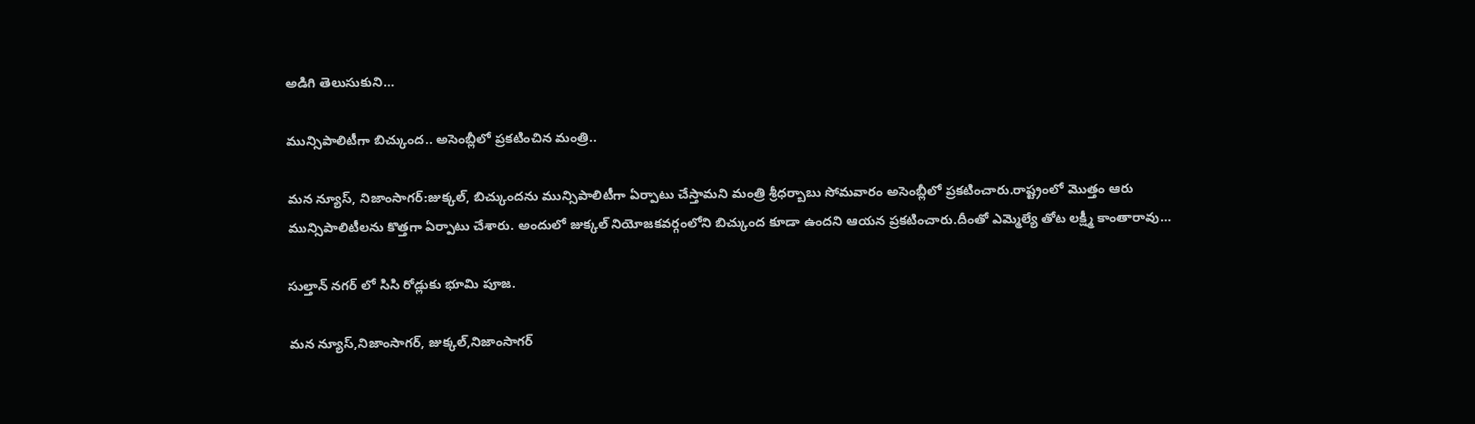అడిగి తెలుసుకుని…

మున్సిపాలిటీగా బిచ్కుంద.. అసెంబ్లీలో ప్రకటించిన మంత్రి..

మన న్యూస్, నిజాంసాగర్:జుక్కల్, బిచ్కుందను మున్సిపాలిటీగా ఏర్పాటు చేస్తామని మంత్రి శ్రీధర్బాబు సోమవారం అసెంబ్లీలో ప్రకటించారు.రాష్ట్రంలో మొత్తం ఆరు మున్సిపాలిటీలను కొత్తగా ఏర్పాటు చేశారు. అందులో జుక్కల్ నియోజకవర్గంలోని బిచ్కుంద కూడా ఉందని ఆయన ప్రకటించారు.దీంతో ఎమ్మెల్యే తోట లక్ష్మీ కాంతారావు…

సుల్తాన్ నగర్ లో సిసి రోడ్లుకు భూమి పూజ.

మన న్యూస్,నిజాంసాగర్, జుక్కల్,నిజాంసాగర్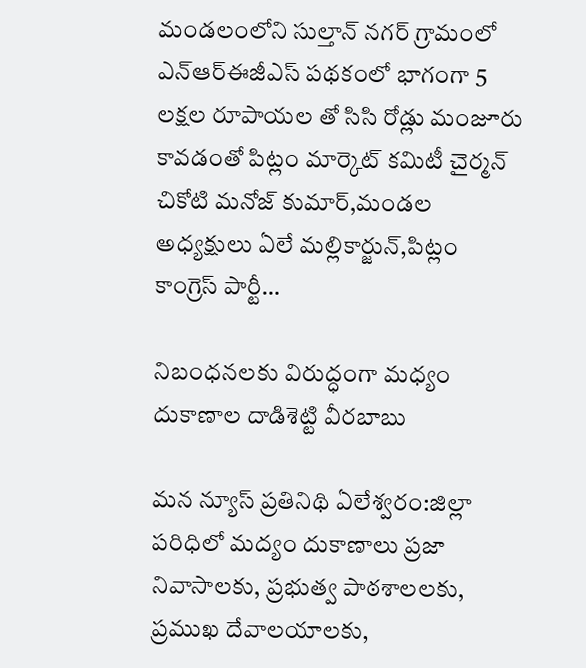మండలంలోని సుల్తాన్ నగర్ గ్రామంలో ఎన్ఆర్ఈజీఎస్ పథకంలో భాగంగా 5 లక్షల రూపాయల తో సిసి రోడ్లు మంజూరు కావడంతో పిట్లం మార్కెట్ కమిటీ చైర్మన్ చికోటి మనోజ్ కుమార్,మండల అధ్యక్షులు ఏలే మల్లికార్జున్,పిట్లం కాంగ్రెస్ పార్టీ…

నిబంధనలకు విరుద్ధంగా మధ్యం దుకాణాల దాడిశెట్టి వీరబాబు

మన న్యూస్ ప్రతినిథి ఏలేశ్వరం:జిల్లా పరిధిలో మద్యం దుకాణాలు ప్రజా నివాసాలకు, ప్రభుత్వ పాఠశాలలకు, ప్రముఖ దేవాలయాలకు,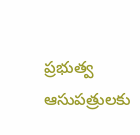ప్రభుత్వ ఆసుపత్రులకు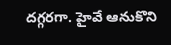దగ్గరగా. హైవే ఆనుకొని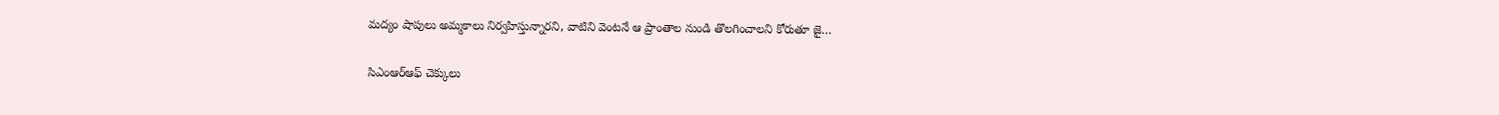మద్యం షాపులు అమ్మకాలు నిర్వహిస్తున్నారని, వాటిని వెంటనే ఆ ప్రాంతాల నుండి తొలగించాలని కోరుతూ జై…

సిఎంఆర్ఆఫ్ చెక్కులు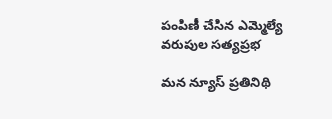పంపిణీ చేసిన ఎమ్మెల్యే వరుపుల సత్యప్రభ

మన న్యూస్ ప్రతినిథి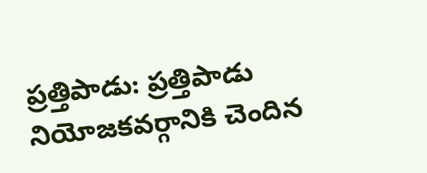ప్రత్తిపాడు: ప్రత్తిపాడు నియోజకవర్గానికి చెందిన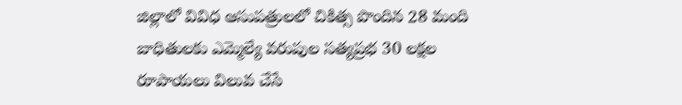జిల్లాలో వివిధ ఆసుపత్రులలో చికిత్స పొందిన 28 మంది బాధితులకు ఎమ్మెల్యే వరుపుల సత్యప్రభ 30 లక్షల రూపాయలు విలువ చేసే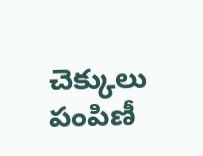చెక్కులు పంపిణీ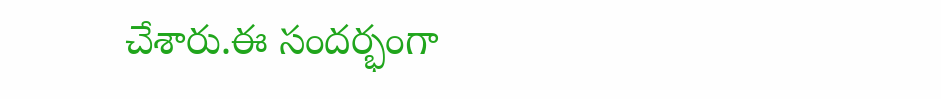చేశారు.ఈ సందర్భంగా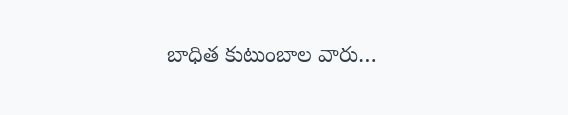బాధిత కుటుంబాల వారు…